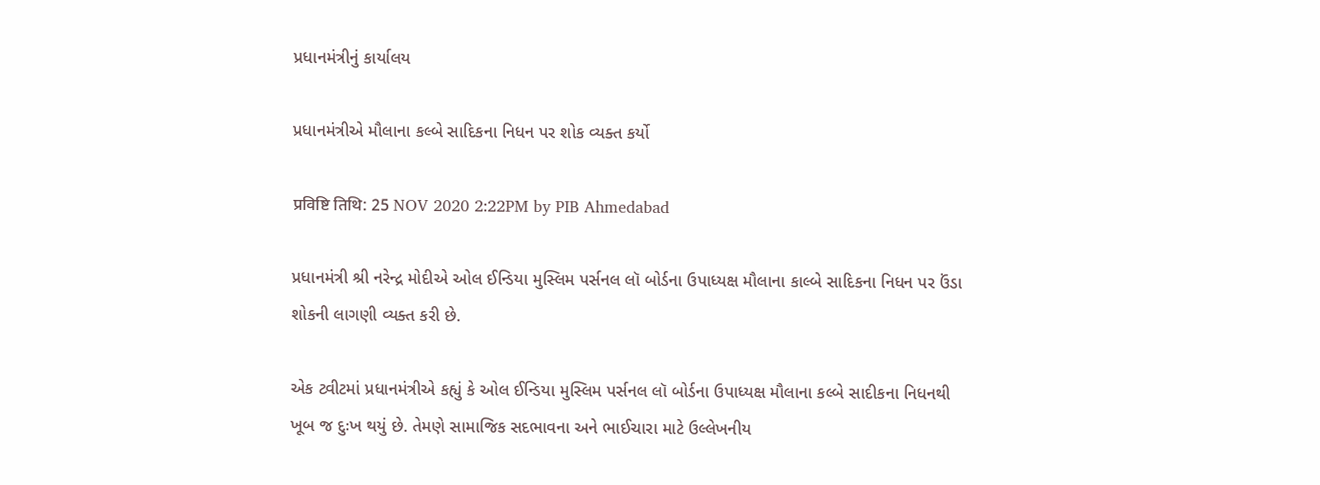પ્રધાનમંત્રીનું કાર્યાલય

પ્રધાનમંત્રીએ મૌલાના કલ્બે સાદિકના નિધન પર શોક વ્યક્ત કર્યો

प्रविष्टि तिथि: 25 NOV 2020 2:22PM by PIB Ahmedabad

પ્રધાનમંત્રી શ્રી નરેન્દ્ર મોદીએ ઓલ ઈન્ડિયા મુસ્લિમ પર્સનલ લૉ બોર્ડના ઉપાધ્યક્ષ મૌલાના કાલ્બે સાદિકના નિધન પર ઉંડા શોકની લાગણી વ્યક્ત કરી છે.

એક ટ્વીટમાં પ્રધાનમંત્રીએ કહ્યું કે ઓલ ઈન્ડિયા મુસ્લિમ પર્સનલ લૉ બોર્ડના ઉપાધ્યક્ષ મૌલાના કલ્બે સાદીકના નિધનથી ખૂબ જ દુઃખ થયું છે. તેમણે સામાજિક સદભાવના અને ભાઈચારા માટે ઉલ્લેખનીય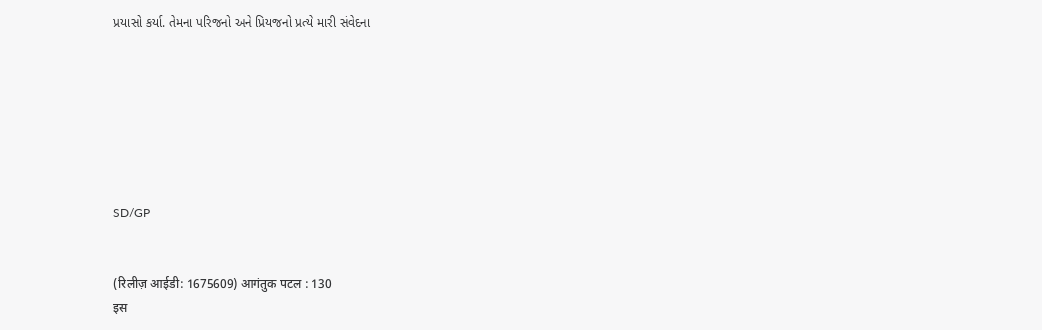પ્રયાસો કર્યા. તેમના પરિજનો અને પ્રિયજનો પ્રત્યે મારી સંવેદના







SD/GP


(रिलीज़ आईडी: 1675609) आगंतुक पटल : 130
इस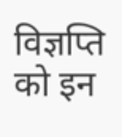विज्ञप्ति को इन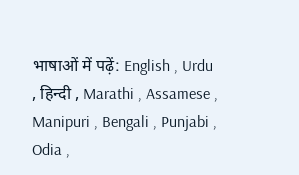भाषाओं में पढ़ें: English , Urdu , हिन्दी , Marathi , Assamese , Manipuri , Bengali , Punjabi , Odia ,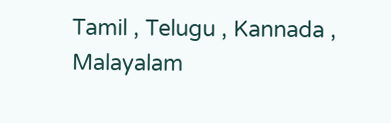Tamil , Telugu , Kannada , Malayalam